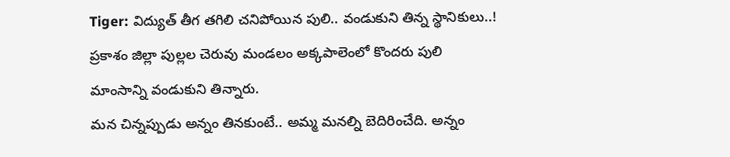Tiger: విద్యుత్ తీగ తగిలి చనిపోయిన పులి.. వండుకుని తిన్న స్థానికులు..!
ప్రకాశం జిల్లా పుల్లల చెరువు మండలం అక్కపాలెంలో కొందరు పులి మాంసాన్ని వండుకుని తిన్నారు.
మన చిన్నప్పుడు అన్నం తినకుంటే.. అమ్మ మనల్ని బెదిరించేది. అన్నం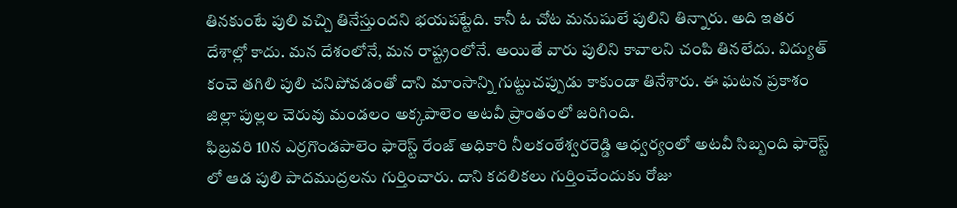తినకుంటే పులి వచ్చి తినేస్తుందని భయపట్టేది. కానీ ఓ చోట మనుషులే పులిని తిన్నారు. అది ఇతర దేశాల్లో కాదు. మన దేశంలోనే, మన రాష్ట్రంలోనే. అయితే వారు పులిని కావాలని చంపి తినలేదు. విద్యుత్ కంచె తగిలి పులి చనిపోవడంతో దాని మాంసాన్ని గుట్టుచప్పుడు కాకుండా తినేశారు. ఈ ఘటన ప్రకాశం జిల్లా పుల్లల చెరువు మండలం అక్కపాలెం అటవీ ప్రాంతంలో జరిగింది.
ఫిబ్రవరి 10న ఎర్రగొండపాలెం ఫారెస్ట్ రేంజ్ అధికారి నీలకంఠేశ్వరరెడ్డి ఆధ్వర్యంలో అటవీ సిబ్బంది ఫారెస్ట్ లో ఆడ పులి పాదముద్రలను గుర్తించారు. దాని కదలికలు గుర్తించేందుకు రోజు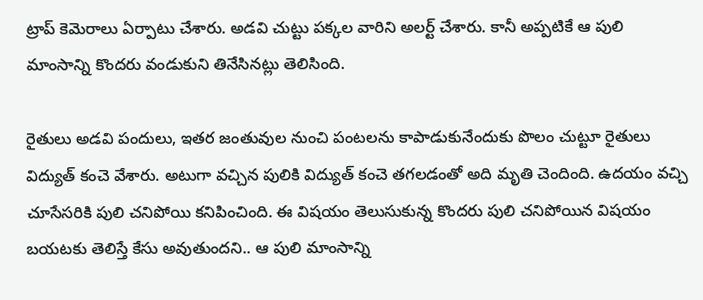ట్రాప్ కెమెరాలు ఏర్పాటు చేశారు. అడవి చుట్టు పక్కల వారిని అలర్ట్ చేశారు. కానీ అప్పటికే ఆ పులి మాంసాన్ని కొందరు వండుకుని తినేసినట్లు తెలిసింది.

రైతులు అడవి పందులు, ఇతర జంతువుల నుంచి పంటలను కాపాడుకునేందుకు పొలం చుట్టూ రైతులు విద్యుత్ కంచె వేశారు. అటుగా వచ్చిన పులికి విద్యుత్ కంచె తగలడంతో అది మృతి చెందింది. ఉదయం వచ్చి చూసేసరికి పులి చనిపోయి కనిపించింది. ఈ విషయం తెలుసుకున్న కొందరు పులి చనిపోయిన విషయం బయటకు తెలిస్తే కేసు అవుతుందని.. ఆ పులి మాంసాన్ని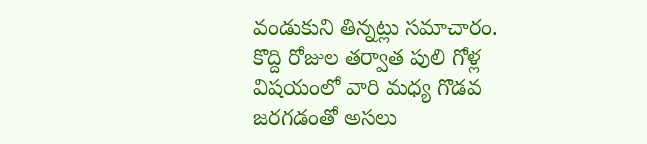వండుకుని తిన్నట్లు సమాచారం.
కొద్ది రోజుల తర్వాత పులి గోళ్ల విషయంలో వారి మధ్య గొడవ జరగడంతో అసలు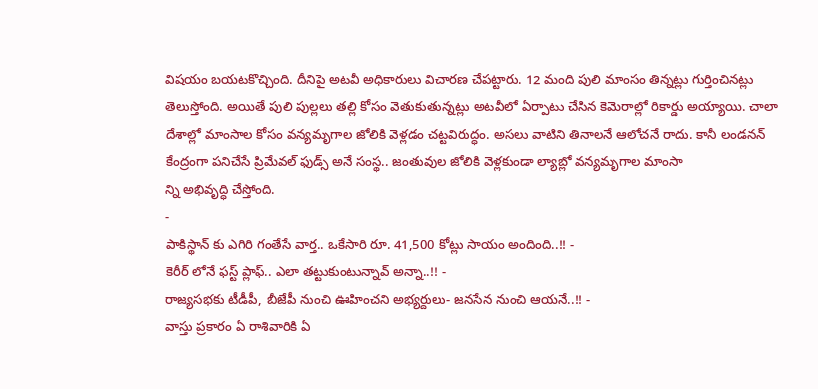విషయం బయటకొచ్చింది. దీనిపై అటవీ అధికారులు విచారణ చేపట్టారు. 12 మంది పులి మాంసం తిన్నట్లు గుర్తించినట్లు తెలుస్తోంది. అయితే పులి పుల్లలు తల్లి కోసం వెతుకుతున్నట్లు అటవీలో ఏర్పాటు చేసిన కెమెరాల్లో రికార్డు అయ్యాయి. చాలా దేశాల్లో మాంసాల కోసం వన్యమృగాల జోలికి వెళ్లడం చట్టవిరుద్ధం. అసలు వాటిని తినాలనే ఆలోచనే రాదు. కానీ లండనన్ కేంద్రంగా పనిచేసే ప్రిమేవల్ ఫుడ్స్ అనే సంస్థ.. జంతువుల జోలికి వెళ్లకుండా ల్యాబ్లో వన్యమృగాల మాంసా
న్ని అభివృద్ధి చేస్తోంది.
-
పాకిస్థాన్ కు ఎగిరి గంతేసే వార్త.. ఒకేసారి రూ. 41,500 కోట్లు సాయం అందింది..!! -
కెరీర్ లోనే ఫస్ట్ ప్లాఫ్.. ఎలా తట్టుకుంటున్నావ్ అన్నా..!! -
రాజ్యసభకు టీడీపీ, బీజేపీ నుంచి ఊహించని అభ్యర్దులు- జనసేన నుంచి ఆయనే..!! -
వాస్తు ప్రకారం ఏ రాశివారికి ఏ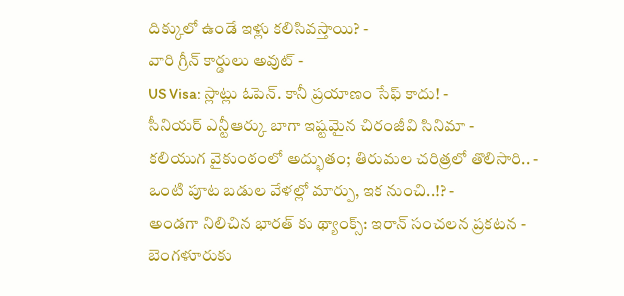దిక్కులో ఉండే ఇళ్లు కలిసివస్తాయి? -
వారి గ్రీన్ కార్డులు అవుట్ -
US Visa: స్లాట్లు ఓపెన్. కానీ ప్రయాణం సేఫ్ కాదు! -
సీనియర్ ఎన్టీఆర్కు బాగా ఇష్టమైన చిరంజీవి సినిమా -
కలియుగ వైకుంఠంలో అద్భుతం; తిరుమల చరిత్రలో తొలిసారి.. -
ఒంటి పూట బడుల వేళల్లో మార్పు, ఇక నుంచి..!? -
అండగా నిలిచిన భారత్ కు థ్యాంక్స్: ఇరాన్ సంచలన ప్రకటన -
బెంగళూరుకు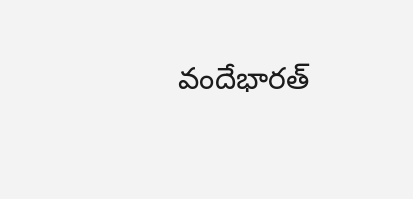వందేభారత్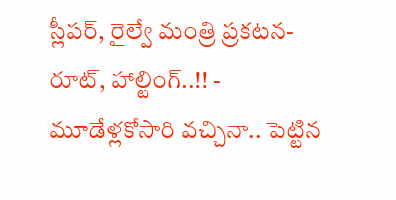స్లీపర్, రైల్వే మంత్రి ప్రకటన- రూట్, హాల్టింగ్..!! -
మూడేళ్లకోసారి వచ్చినా.. పెట్టిన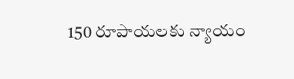150 రూపాయలకు న్యాయం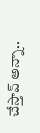చేస్తావ్ అన్నా..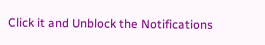Click it and Unblock the Notifications